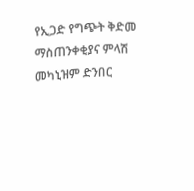የኢጋድ የግጭት ቅድመ ማስጠንቀቂያና ምላሽ መካኒዝም ድንበር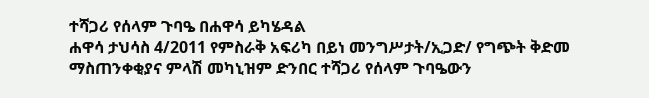ተሻጋሪ የሰላም ጉባዔ በሐዋሳ ይካሄዳል
ሐዋሳ ታህሳስ 4/2011 የምስራቅ አፍሪካ በይነ መንግሥታት/ኢጋድ/ የግጭት ቅድመ ማስጠንቀቂያና ምላሽ መካኒዝም ድንበር ተሻጋሪ የሰላም ጉባዔውን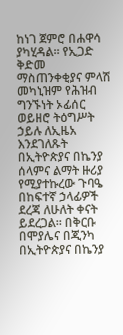ከነገ ጀምሮ በሐዋሳ ያካሂዳል፡፡ የኢጋድ ቅድመ ማስጠንቀቂያና ምላሽ መካኒዝም የሕዝብ ግንኙነት ኦፊሰር ወይዘሮ ትዕግሥት ኃይሉ ለኢዜአ እንደገለጹት በኢትዮጵያና በኬንያ ሰላምና ልማት ዙሪያ የሚያተኩረው ጉባዔ በከፍተኛ ኃላፊዎች ደረጃ ለሁለት ቀናት ይደረጋል፡፡ በቅርቡ በሞያሌና በጂንካ በኢትዮጵያና በኬንያ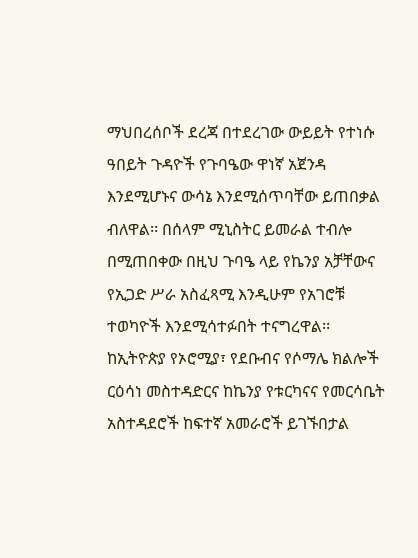ማህበረሰቦች ደረጃ በተደረገው ውይይት የተነሱ ዓበይት ጉዳዮች የጉባዔው ዋነኛ አጀንዳ እንደሚሆኑና ውሳኔ እንደሚሰጥባቸው ይጠበቃል ብለዋል፡፡ በሰላም ሚኒስትር ይመራል ተብሎ በሚጠበቀው በዚህ ጉባዔ ላይ የኬንያ አቻቸውና የኢጋድ ሥራ አስፈጻሚ እንዲሁም የአገሮቹ ተወካዮች እንደሚሳተፉበት ተናግረዋል፡፡ ከኢትዮጵያ የኦሮሚያ፣ የደቡብና የሶማሌ ክልሎች ርዕሳነ መስተዳድርና ከኬንያ የቱርካናና የመርሳቤት አስተዳደሮች ከፍተኛ አመራሮች ይገኙበታል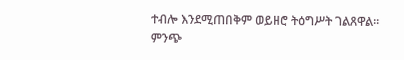ተብሎ እንደሚጠበቅም ወይዘሮ ትዕግሥት ገልጸዋል፡፡ ምንጭ